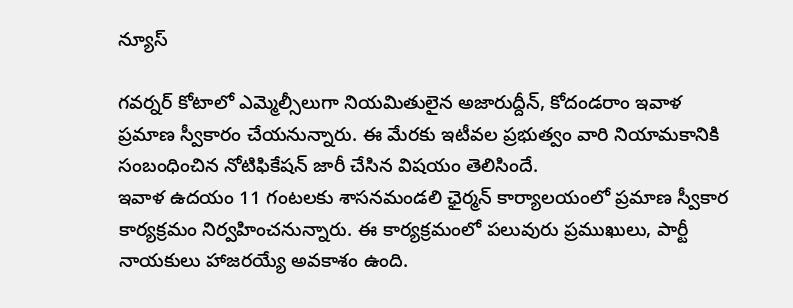న్యూస్

గవర్నర్ కోటాలో ఎమ్మెల్సీలుగా నియమితులైన అజారుద్దీన్, కోదండరాం ఇవాళ ప్రమాణ స్వీకారం చేయనున్నారు. ఈ మేరకు ఇటీవల ప్రభుత్వం వారి నియామకానికి సంబంధించిన నోటిఫికేషన్ జారీ చేసిన విషయం తెలిసిందే.
ఇవాళ ఉదయం 11 గంటలకు శాసనమండలి ఛైర్మన్ కార్యాలయంలో ప్రమాణ స్వీకార కార్యక్రమం నిర్వహించనున్నారు. ఈ కార్యక్రమంలో పలువురు ప్రముఖులు, పార్టీ నాయకులు హాజరయ్యే అవకాశం ఉంది.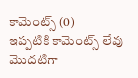కామెంట్స్ (0)
ఇప్పటికి కామెంట్స్ లేవు
మొదటిగా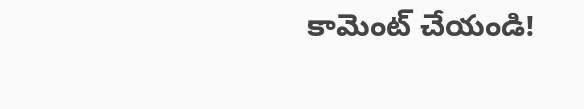కామెంట్ చేయండి!